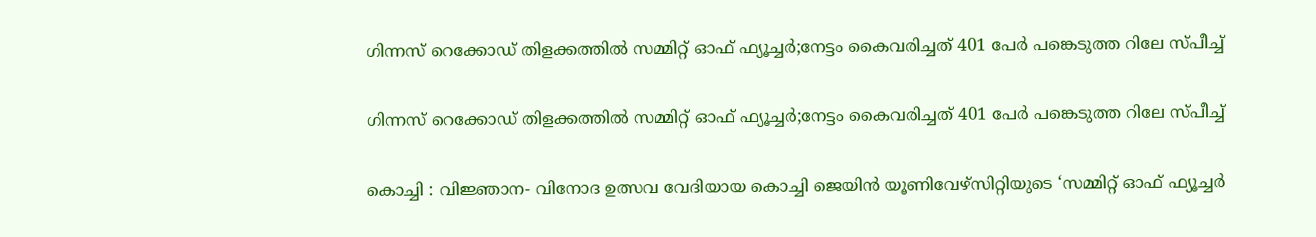ഗിന്നസ് റെക്കോഡ് തിളക്കത്തിൽ സമ്മിറ്റ് ഓഫ് ഫ്യൂച്ചർ;നേട്ടം കൈവരിച്ചത് 401 പേർ പങ്കെടുത്ത റിലേ സ്പീച്ച്

ഗിന്നസ് റെക്കോഡ് തിളക്കത്തിൽ സമ്മിറ്റ് ഓഫ് ഫ്യൂച്ചർ;നേട്ടം കൈവരിച്ചത് 401 പേർ പങ്കെടുത്ത റിലേ സ്പീച്ച്

കൊച്ചി : വിജ്ഞാന- വിനോദ ഉത്സവ വേദിയായ കൊച്ചി ജെയിൻ യൂണിവേഴ്സിറ്റിയുടെ ‘സമ്മിറ്റ് ഓഫ് ഫ്യൂച്ചർ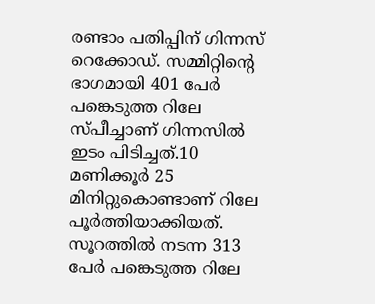രണ്ടാം പതിപ്പിന് ഗിന്നസ് റെക്കോഡ്. സമ്മിറ്റിന്റെ ഭാഗമായി 401 പേർ പങ്കെടുത്ത റിലേ സ്പീച്ചാണ് ഗിന്നസിൽ ഇടം പിടിച്ചത്.10 മണിക്കൂർ 25 മിനിറ്റുകൊണ്ടാണ് റിലേ പൂർത്തിയാക്കിയത്. സൂറത്തിൽ നടന്ന 313 പേർ പങ്കെടുത്ത റിലേ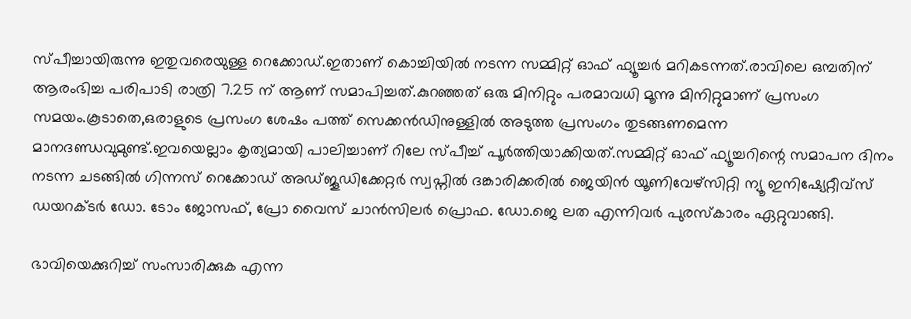സ്പീച്ചായിരുന്നു ഇതുവരെയുള്ള റെക്കോഡ്.ഇതാണ് കൊച്ചിയിൽ നടന്ന സമ്മിറ്റ് ഓഫ് ഫ്യൂച്ചർ മറികടന്നത്.രാവിലെ ഒമ്പതിന് ആരംഭിച്ച പരിപാടി രാത്രി 7.25 ന് ആണ് സമാപിച്ചത്.കുറഞ്ഞത് ഒരു മിനിറ്റും പരമാവധി മൂന്നു മിനിറ്റുമാണ് പ്രസംഗ സമയം.കൂടാതെ,ഒരാളുടെ പ്രസംഗ ശേഷം പത്ത് സെക്കൻഡിനുള്ളിൽ അടുത്ത പ്രസംഗം തുടങ്ങണമെന്ന മാനദണ്ഡവുമുണ്ട്.ഇവയെല്ലാം കൃത്യമായി പാലിച്ചാണ് റിലേ സ്പീച്ച് പൂർത്തിയാക്കിയത്.സമ്മിറ്റ് ഓഫ് ഫ്യൂച്ചറിന്റെ സമാപന ദിനം നടന്ന ചടങ്ങിൽ ഗിന്നസ് റെക്കോഡ് അഡ്ജൂഡിക്കേറ്റർ സ്വപ്നിൽ ദങ്കാരിക്കരിൽ ജെയിൻ യൂണിവേഴ്സിറ്റി ന്യൂ ഇനിഷ്യേറ്റീവ്സ് ഡയറക്ടർ ഡോ. ടോം ജോസഫ്, പ്രോ വൈസ് ചാൻസിലർ പ്രൊഫ. ഡോ.ജെ ലത എന്നിവർ പുരസ്കാരം ഏറ്റുവാങ്ങി.

ഭാവിയെക്കുറിച്ച് സംസാരിക്കുക എന്ന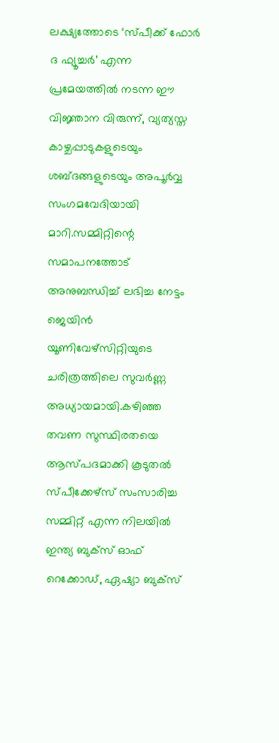ലക്ഷ്യത്തോടെ ‘സ്പീക്ക് ഫോർ ദ ഫ്യൂച്ചർ’ എന്ന പ്രമേയത്തിൽ നടന്ന ഈ വിജ്ഞാന വിരുന്ന്, വ്യത്യസ്ത കാഴ്ചപ്പാടുകളുടെയും ശബ്ദങ്ങളുടെയും അപൂർവ്വ സംഗമവേദിയായി മാറി.സമ്മിറ്റിന്റെ സമാപനത്തോട് അനുബന്ധിച്ച് ലഭിച്ച നേട്ടം ജെയിൻ യൂണിവേഴ്സിറ്റിയുടെ ചരിത്രത്തിലെ സുവർണ്ണ അധ്യായമായി.കഴിഞ്ഞ തവണ സുസ്ഥിരതയെ ആസ്പദമാക്കി കൂടുതൽ സ്പീക്കേഴ്സ് സംസാരിച്ച സമ്മിറ്റ് എന്ന നിലയിൽ ഇന്ത്യ ബുക്സ് ഓഫ് റെക്കോഡ്, ഏഷ്യാ ബുക്സ്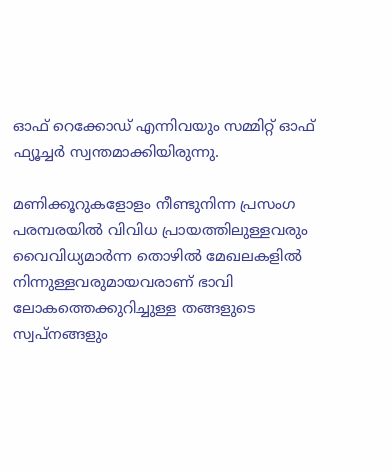ഓഫ് റെക്കോഡ് എന്നിവയും സമ്മിറ്റ് ഓഫ് ഫ്യൂച്ചർ സ്വന്തമാക്കിയിരുന്നു.

മണിക്കൂറുകളോളം നീണ്ടുനിന്ന പ്രസംഗ പരമ്പരയിൽ വിവിധ പ്രായത്തിലുള്ളവരും വൈവിധ്യമാർന്ന തൊഴിൽ മേഖലകളിൽ നിന്നുള്ളവരുമായവരാണ് ഭാവി ലോകത്തെക്കുറിച്ചുള്ള തങ്ങളുടെ സ്വപ്നങ്ങളും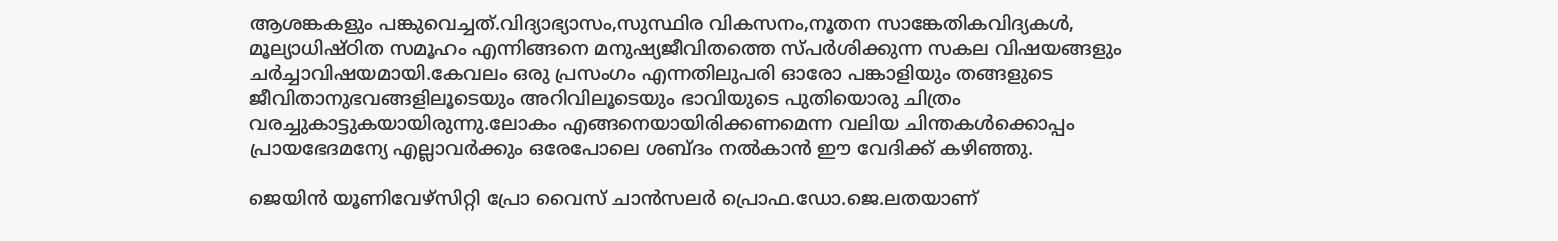ആശങ്കകളും പങ്കുവെച്ചത്.വിദ്യാഭ്യാസം,സുസ്ഥിര വികസനം,നൂതന സാങ്കേതികവിദ്യകൾ, മൂല്യാധിഷ്ഠിത സമൂഹം എന്നിങ്ങനെ മനുഷ്യജീവിതത്തെ സ്പർശിക്കുന്ന സകല വിഷയങ്ങളും ചർച്ചാവിഷയമായി.കേവലം ഒരു പ്രസംഗം എന്നതിലുപരി ഓരോ പങ്കാളിയും തങ്ങളുടെ ജീവിതാനുഭവങ്ങളിലൂടെയും അറിവിലൂടെയും ഭാവിയുടെ പുതിയൊരു ചിത്രം വരച്ചുകാട്ടുകയായിരുന്നു.ലോകം എങ്ങനെയായിരിക്കണമെന്ന വലിയ ചിന്തകൾക്കൊപ്പം പ്രായഭേദമന്യേ എല്ലാവർക്കും ഒരേപോലെ ശബ്ദം നൽകാൻ ഈ വേദിക്ക് കഴിഞ്ഞു.

ജെയിൻ യൂണിവേഴ്സിറ്റി പ്രോ വൈസ് ചാൻസലർ പ്രൊഫ.ഡോ.ജെ.ലതയാണ്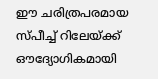ഈ ചരിത്രപരമായ സ്പീച്ച് റിലേയ്ക്ക് ഔദ്യോഗികമായി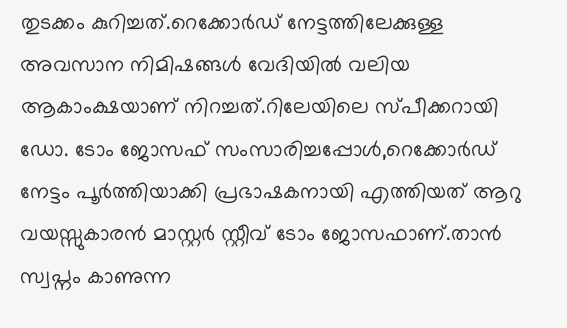തുടക്കം കുറിച്ചത്.റെക്കോർഡ് നേട്ടത്തിലേക്കുള്ള അവസാന നിമിഷങ്ങൾ വേദിയിൽ വലിയ ആകാംക്ഷയാണ് നിറച്ചത്.റിലേയിലെ സ്പീക്കറായി ഡോ. ടോം ജോസഫ് സംസാരിച്ചപ്പോൾ,റെക്കോർഡ് നേട്ടം പൂർത്തിയാക്കി പ്രഭാഷകനായി എത്തിയത് ആറു വയസ്സുകാരൻ മാസ്റ്റർ സ്റ്റീവ് ടോം ജോസഫാണ്.താൻ സ്വപ്നം കാണുന്ന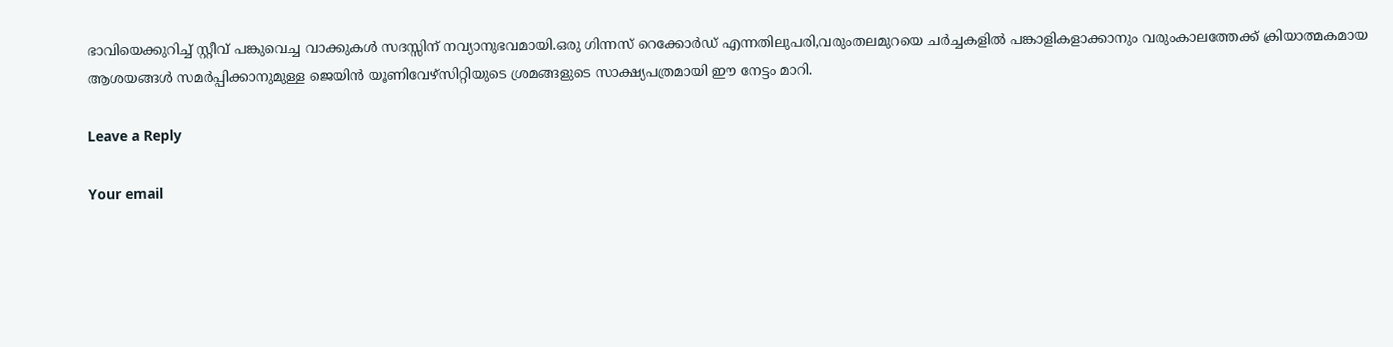ഭാവിയെക്കുറിച്ച് സ്റ്റീവ് പങ്കുവെച്ച വാക്കുകൾ സദസ്സിന് നവ്യാനുഭവമായി.ഒരു ഗിന്നസ് റെക്കോർഡ് എന്നതിലുപരി,വരുംതലമുറയെ ചർച്ചകളിൽ പങ്കാളികളാക്കാനും വരുംകാലത്തേക്ക് ക്രിയാത്മകമായ ആശയങ്ങൾ സമർപ്പിക്കാനുമുള്ള ജെയിൻ യൂണിവേഴ്സിറ്റിയുടെ ശ്രമങ്ങളുടെ സാക്ഷ്യപത്രമായി ഈ നേട്ടം മാറി.

Leave a Reply

Your email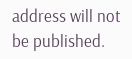address will not be published.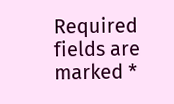Required fields are marked *